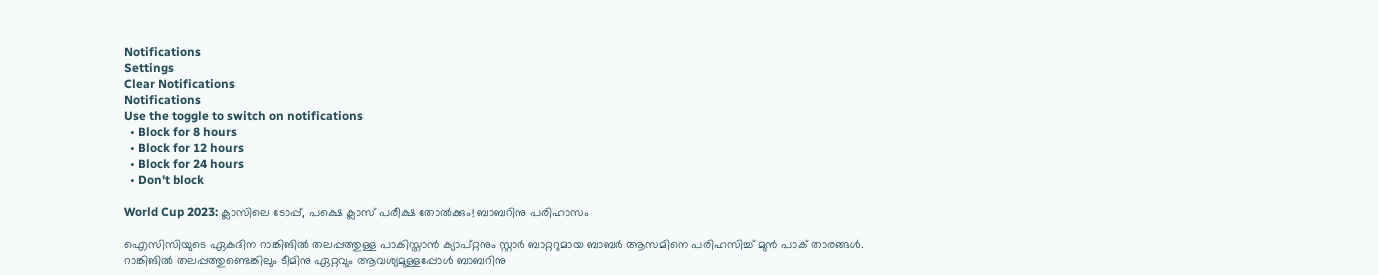Notifications
Settings
Clear Notifications
Notifications
Use the toggle to switch on notifications
  • Block for 8 hours
  • Block for 12 hours
  • Block for 24 hours
  • Don't block

World Cup 2023: ക്ലാസിലെ ടോപ്പ്, പക്ഷെ ക്ലാസ് പരീക്ഷ തോല്‍ക്കും! ബാബറിനു പരിഹാസം

ഐസിസിയുടെ ഏകദിന റാങ്കിങില്‍ തലപ്പത്തുള്ള പാകിസ്താന്‍ ക്യാപ്റ്റനും സ്റ്റാര്‍ ബാറ്ററുമായ ബാബര്‍ ആസമിനെ പരിഹസിച്ച് മുന്‍ പാക് താരങ്ങള്‍. റാങ്കിങില്‍ തലപ്പത്തുണ്ടെങ്കിലും ടീമിനു ഏറ്റവും ആവശ്യമുള്ളപ്പോള്‍ ബാബറിനു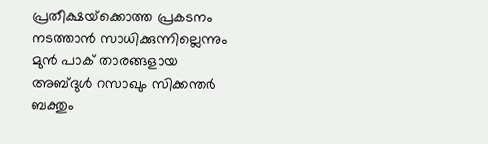പ്രതീക്ഷയ്‌ക്കൊത്ത പ്രകടനം നടത്താന്‍ സാധിക്കുന്നില്ലെന്നും മുന്‍ പാക് താരങ്ങളായ അബ്ദുള്‍ റസാഖും സിക്കന്തര്‍ ബക്തും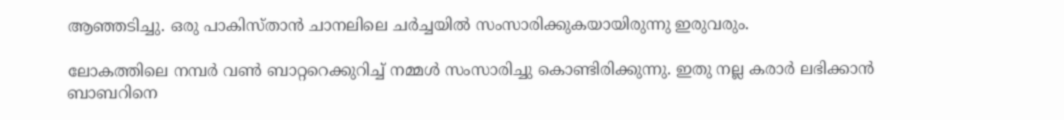ആഞ്ഞടിച്ചു. ഒരു പാകിസ്താന്‍ ചാനലിലെ ചര്‍ച്ചയില്‍ സംസാരിക്കുകയായിരുന്നു ഇരുവരും.

ലോകത്തിലെ നമ്പര്‍ വണ്‍ ബാറ്ററെക്കുറിച്ച് നമ്മള്‍ സംസാരിച്ചു കൊണ്ടിരിക്കുന്നു. ഇതു നല്ല കരാര്‍ ലഭിക്കാന്‍ ബാബറിനെ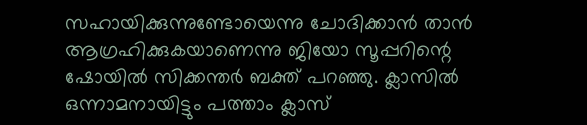സഹായിക്കുന്നുണ്ടോയെന്നു ചോദിക്കാന്‍ താന്‍ ആഗ്രഹിക്കുകയാണെന്നു ജിയോ സൂപ്പറിന്റെ ഷോയില്‍ സിക്കന്തര്‍ ബക്ത് പറഞ്ഞു. ക്ലാസില്‍ ഒന്നാമനായിട്ടും പത്താം ക്ലാസ്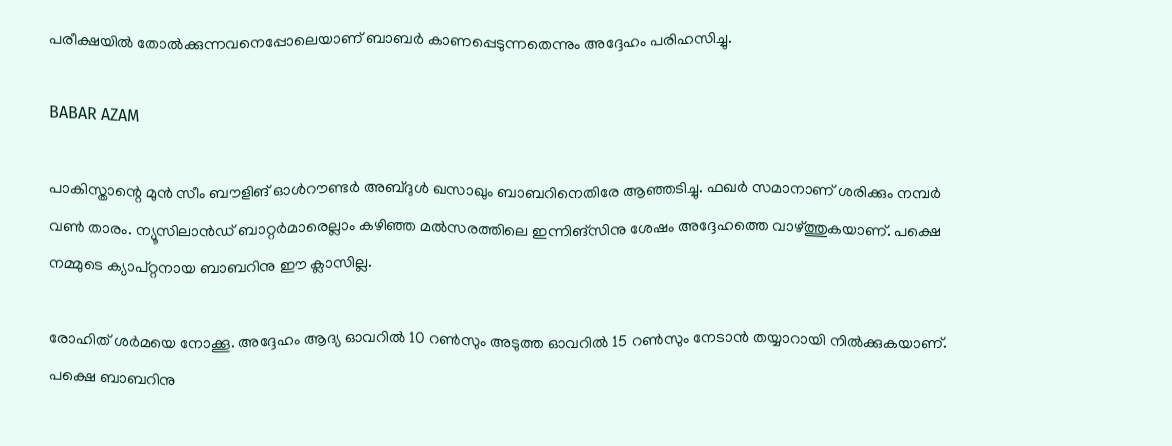പരീക്ഷയില്‍ തോല്‍ക്കുന്നവനെപ്പോലെയാണ് ബാബര്‍ കാണപ്പെടുന്നതെന്നും അദ്ദേഹം പരിഹസിച്ചു.

BABAR AZAM

പാകിസ്താന്റെ മുന്‍ സീം ബൗളിങ് ഓള്‍റൗണ്ടര്‍ അബ്ദുള്‍ ഖസാഖും ബാബറിനെതിരേ ആഞ്ഞടിച്ചു. ഫഖര്‍ സമാനാണ് ശരിക്കും നമ്പര്‍ വണ്‍ താരം. ന്യൂസിലാന്‍ഡ് ബാറ്റര്‍മാരെല്ലാം കഴിഞ്ഞ മല്‍സരത്തിലെ ഇന്നിങ്‌സിനു ശേഷം അദ്ദേഹത്തെ വാഴ്ത്തുകയാണ്. പക്ഷെ നമ്മുടെ ക്യാപ്റ്റനായ ബാബറിനു ഈ ക്ലാസില്ല.

രോഹിത് ശര്‍മയെ നോക്കൂ. അദ്ദേഹം ആദ്യ ഓവറില്‍ 10 റണ്‍സും അടുത്ത ഓവറില്‍ 15 റണ്‍സും നേടാന്‍ തയ്യാറായി നില്‍ക്കുകയാണ്. പക്ഷെ ബാബറിനു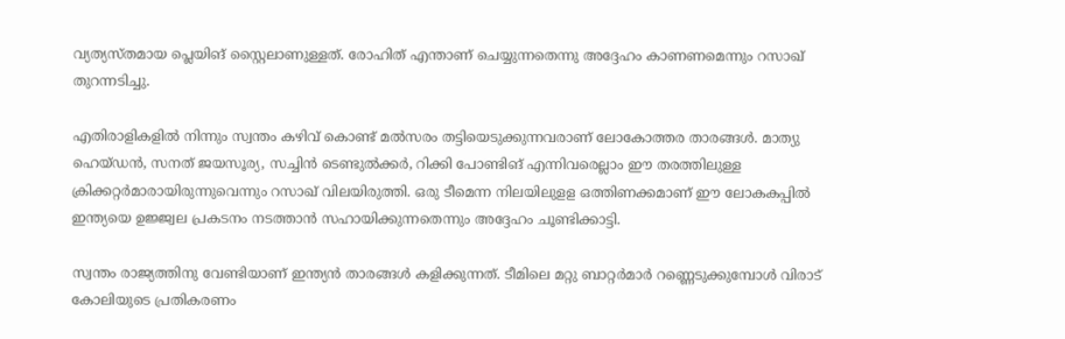വ്യത്യസ്തമായ പ്ലെയിങ് സ്റ്റൈലാണുള്ളത്. രോഹിത് എന്താണ് ചെയ്യുന്നതെന്നു അദ്ദേഹം കാണണമെന്നും റസാഖ് തുറന്നടിച്ചു.

എതിരാളികളില്‍ നിന്നും സ്വന്തം കഴിവ് കൊണ്ട് മല്‍സരം തട്ടിയെടുക്കുന്നവരാണ് ലോകോത്തര താരങ്ങള്‍. മാത്യു ഹെയ്ഡന്‍, സനത് ജയസൂര്യ, സച്ചിന്‍ ടെണ്ടുല്‍ക്കര്‍, റിക്കി പോണ്ടിങ് എന്നിവരെല്ലാം ഈ തരത്തിലുള്ള ക്രിക്കറ്റര്‍മാരായിരുന്നുവെന്നും റസാഖ് വിലയിരുത്തി. ഒരു ടീമെന്ന നിലയിലുളള ഒത്തിണക്കമാണ് ഈ ലോകകപ്പില്‍ ഇന്ത്യയെ ഉജ്ജ്വല പ്രകടനം നടത്താന്‍ സഹായിക്കുന്നതെന്നും അദ്ദേഹം ചൂണ്ടിക്കാട്ടി.

സ്വന്തം രാജ്യത്തിനു വേണ്ടിയാണ് ഇന്ത്യന്‍ താരങ്ങള്‍ കളിക്കുന്നത്. ടീമിലെ മറ്റു ബാറ്റര്‍മാര്‍ റണ്ണെടുക്കുമ്പോള്‍ വിരാട് കോലിയുടെ പ്രതികരണം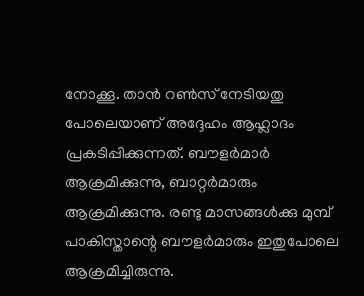നോക്കൂ. താന്‍ റണ്‍സ് നേടിയതു പോലെയാണ് അദ്ദേഹം ആഹ്ലാദം പ്രകടിപ്പിക്കുന്നത്. ബൗളര്‍മാര്‍ ആക്രമിക്കുന്നു, ബാറ്റര്‍മാരും ആക്രമിക്കുന്നു. രണ്ടു മാസങ്ങള്‍ക്കു മുമ്പ് പാകിസ്താന്റെ ബൗളര്‍മാരും ഇതുപോലെ ആക്രമിച്ചിരുന്നു.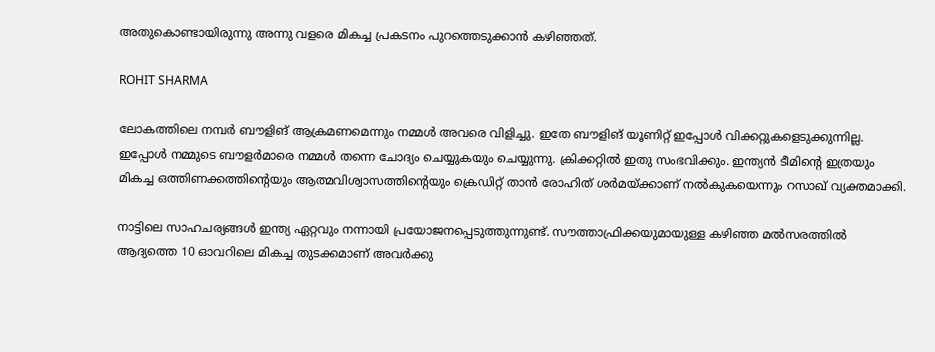അതുകൊണ്ടായിരുന്നു അന്നു വളരെ മികച്ച പ്രകടനം പുറത്തെടുക്കാന്‍ കഴിഞ്ഞത്.

ROHIT SHARMA

ലോകത്തിലെ നമ്പര്‍ ബൗളിങ് ആക്രമണമെന്നും നമ്മള്‍ അവരെ വിളിച്ചു. ഇതേ ബൗളിങ് യൂണിറ്റ് ഇപ്പോള്‍ വിക്കറ്റുകളെടുക്കുന്നില്ല. ഇപ്പോള്‍ നമ്മുടെ ബൗളര്‍മാരെ നമ്മള്‍ തന്നെ ചോദ്യം ചെയ്യുകയും ചെയ്യുന്നു. ക്രിക്കറ്റില്‍ ഇതു സംഭവിക്കും. ഇന്ത്യന്‍ ടീമിന്റെ ഇത്രയും മികച്ച ഒത്തിണക്കത്തിന്റെയും ആത്മവിശ്വാസത്തിന്റെയും ക്രെഡിറ്റ് താന്‍ രോഹിത് ശര്‍മയ്ക്കാണ് നല്‍കുകയെന്നും റസാഖ് വ്യക്തമാക്കി.

നാട്ടിലെ സാഹചര്യങ്ങള്‍ ഇന്ത്യ ഏറ്റവും നന്നായി പ്രയോജനപ്പെടുത്തുന്നുണ്ട്. സൗത്താഫ്രിക്കയുമായുള്ള കഴിഞ്ഞ മല്‍സരത്തില്‍ ആദ്യത്തെ 10 ഓവറിലെ മികച്ച തുടക്കമാണ് അവര്‍ക്കു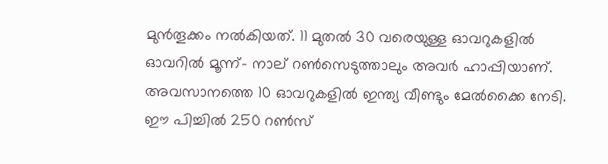മുന്‍തൂക്കം നല്‍കിയത്. 11 മുതല്‍ 30 വരെയുള്ള ഓവറുകളില്‍ ഓവറില്‍ മൂന്ന്- നാല് റണ്‍സെടുത്താലും അവര്‍ ഹാപ്പിയാണ്. അവസാനത്തെ 10 ഓവറുകളില്‍ ഇന്ത്യ വീണ്ടും മേല്‍ക്കൈ നേടി. ഈ പിച്ചില്‍ 250 റണ്‍സ്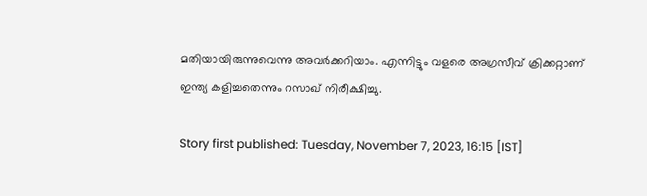മതിയായിരുന്നുവെന്നു അവര്‍ക്കറിയാം. എന്നിട്ടും വളരെ അഗ്രസീവ് ക്രിക്കറ്റാണ് ഇന്ത്യ കളിച്ചതെന്നും റസാഖ് നിരീക്ഷിച്ചു.

Story first published: Tuesday, November 7, 2023, 16:15 [IST]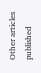Other articles published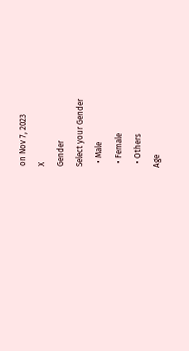on Nov 7, 2023
X
Gender
Select your Gender
  • Male
  • Female
  • Others
Age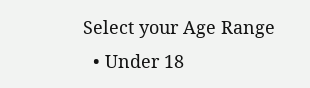Select your Age Range
  • Under 18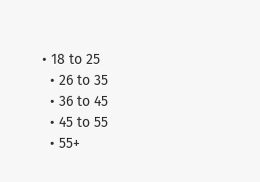• 18 to 25
  • 26 to 35
  • 36 to 45
  • 45 to 55
  • 55+